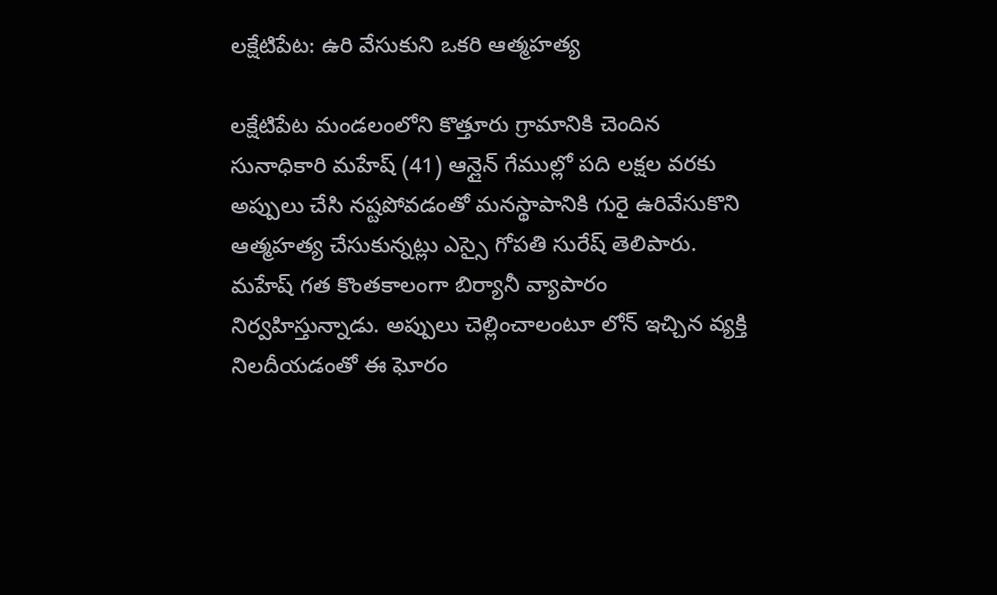లక్షేటిపేట: ఉరి వేసుకుని ఒకరి ఆత్మహత్య

లక్షేటిపేట మండలంలోని కొత్తూరు గ్రామానికి చెందిన సునాధికారి మహేష్ (41) ఆన్లైన్ గేముల్లో పది లక్షల వరకు అప్పులు చేసి నష్టపోవడంతో మనస్థాపానికి గురై ఉరివేసుకొని ఆత్మహత్య చేసుకున్నట్లు ఎస్సై గోపతి సురేష్ తెలిపారు. మహేష్ గత కొంతకాలంగా బిర్యానీ వ్యాపారం నిర్వహిస్తున్నాడు. అప్పులు చెల్లించాలంటూ లోన్ ఇచ్చిన వ్యక్తి నిలదీయడంతో ఈ ఘోరం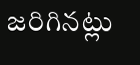జరిగినట్లు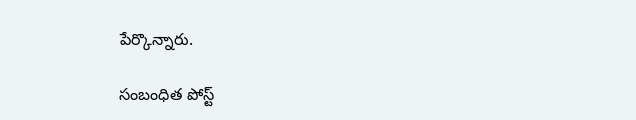పేర్కొన్నారు.

సంబంధిత పోస్ట్